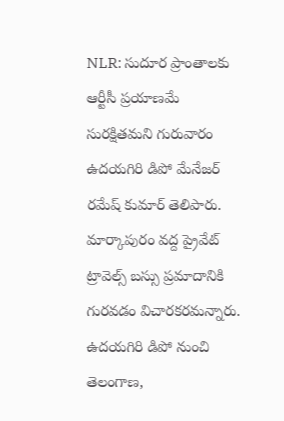NLR: సుదూర ప్రాంతాలకు ఆర్టీసీ ప్రయాణమే సురక్షితమని గురువారం ఉదయగిరి డిపో మేనేజర్ రమేష్ కుమార్ తెలిపారు. మార్కాపురం వద్ద ప్రైవేట్ ట్రావెల్స్ బస్సు ప్రమాదానికి గురవడం విచారకరమన్నారు. ఉదయగిరి డిపో నుంచి తెలంగాణ,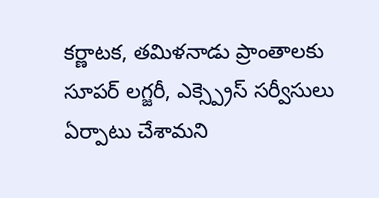కర్ణాటక, తమిళనాడు ప్రాంతాలకు సూపర్ లగ్జరీ, ఎక్స్ప్రెస్ సర్వీసులు ఏర్పాటు చేశామని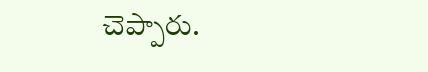చెప్పారు.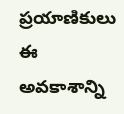ప్రయాణికులు ఈ అవకాశాన్ని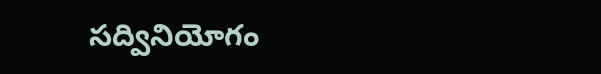సద్వినియోగం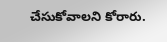చేసుకోవాలని కోరారు.